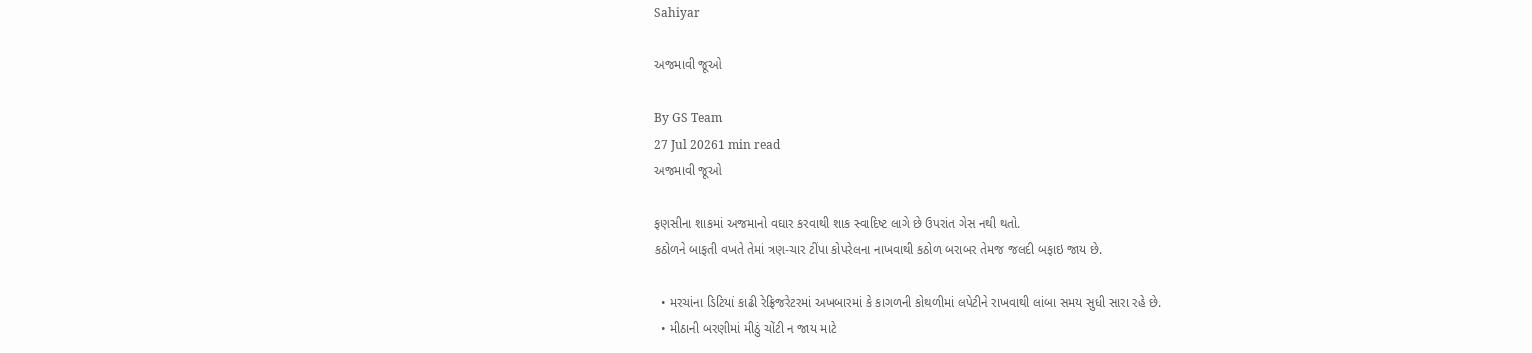Sahiyar

અજમાવી જૂઓ

By GS Team
27 Jul 20261 min read
અજમાવી જૂઓ

ફણસીના શાકમાં અજમાનો વઘાર કરવાથી શાક સ્વાદિષ્ટ લાગે છે ઉપરાંત ગેસ નથી થતો.
કઠોળને બાફતી વખતે તેમાં ત્રણ-ચાર ટીંપા કોપરેલના નાખવાથી કઠોળ બરાબર તેમજ જલદી બફાઇ જાય છે.

  • મરચાંના ડિટિયાં કાઢી રેફ્રિજરેટરમાં અખબારમાં કે કાગળની કોથળીમાં લપેટીને રાખવાથી લાંબા સમય સુધી સારા રહે છે.
  • મીઠાની બરણીમાં મીઠું ચોંટી ન જાય માટે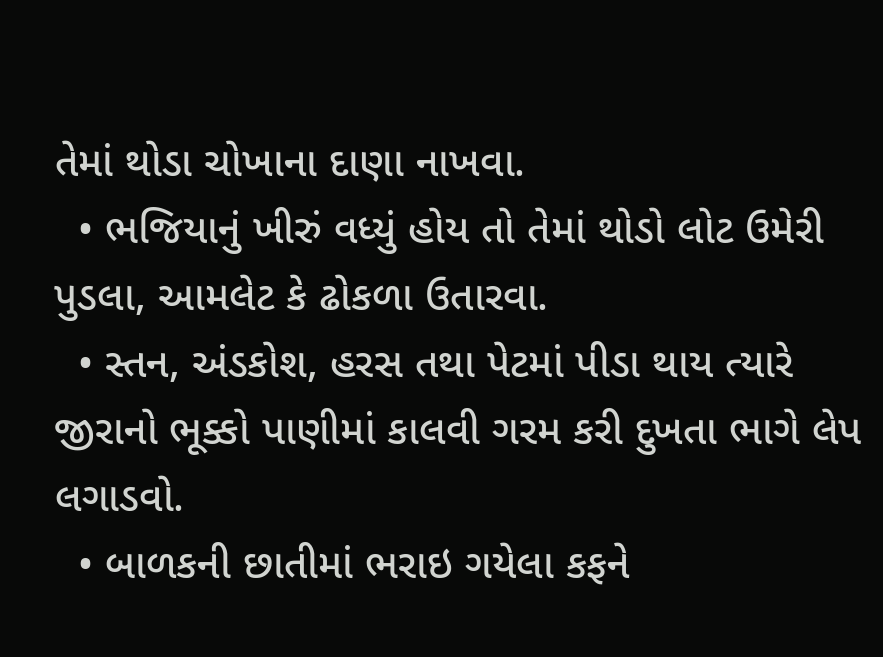તેમાં થોડા ચોખાના દાણા નાખવા.
  • ભજિયાનું ખીરું વધ્યું હોય તો તેમાં થોડો લોટ ઉમેરી પુડલા, આમલેટ કે ઢોકળા ઉતારવા.
  • સ્તન, અંડકોશ, હરસ તથા પેટમાં પીડા થાય ત્યારે જીરાનો ભૂક્કો પાણીમાં કાલવી ગરમ કરી દુખતા ભાગે લેપ લગાડવો.
  • બાળકની છાતીમાં ભરાઇ ગયેલા કફને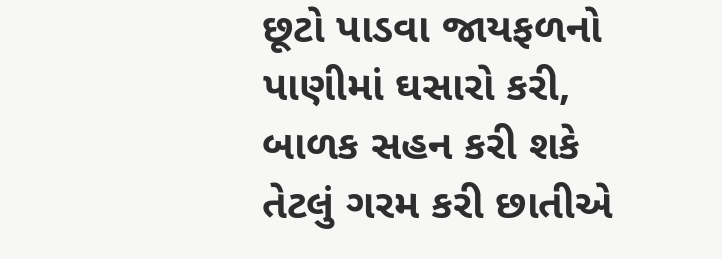છૂટો પાડવા જાયફળનો પાણીમાં ઘસારો કરી, બાળક સહન કરી શકે તેટલું ગરમ કરી છાતીએ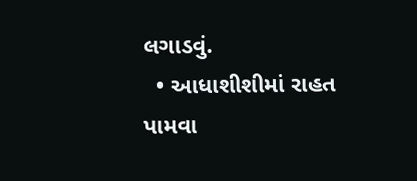લગાડવું.
  • આધાશીશીમાં રાહત પામવા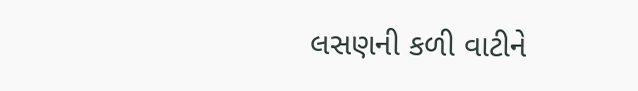લસણની કળી વાટીને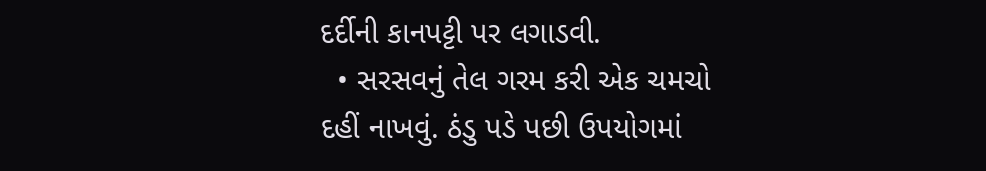દર્દીની કાનપટ્ટી પર લગાડવી.
  • સરસવનું તેલ ગરમ કરી એક ચમચો દહીં નાખવું. ઠંડુ પડે પછી ઉપયોગમાં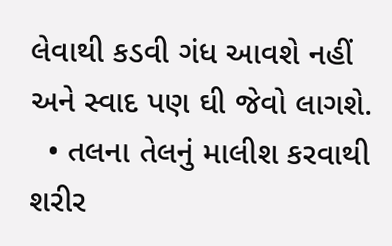લેવાથી કડવી ગંધ આવશે નહીં અને સ્વાદ પણ ઘી જેવો લાગશે.
  • તલના તેલનું માલીશ કરવાથી શરીર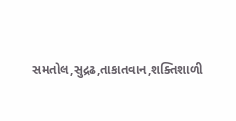સમતોલ,સુદ્રઢ,તાકાતવાન,શક્તિશાળી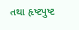તથા હૃષ્ટપુષ્ટ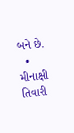બને છે.
  • મીનાક્ષી તિવારી